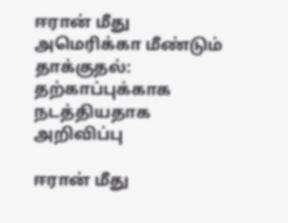ஈரான் மீது அமெரிக்கா மீண்டும் தாக்குதல்: தற்காப்புக்காக நடத்தியதாக அறிவிப்பு

ஈரான் மீது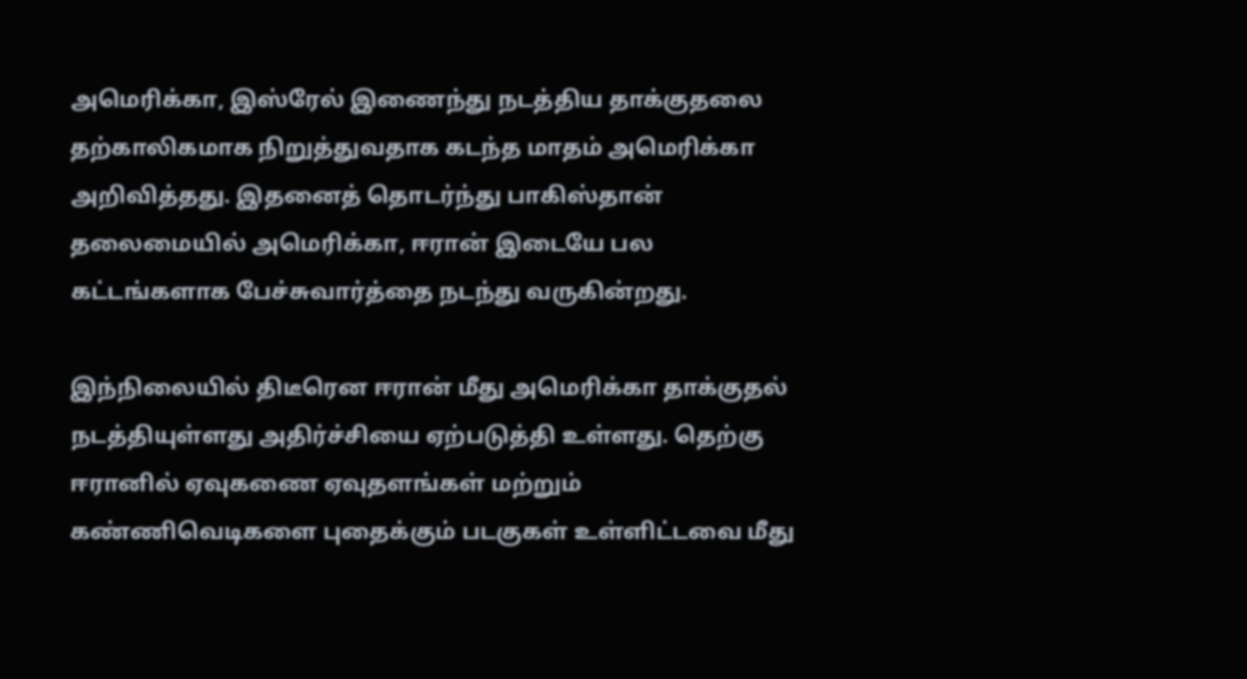அமெரிக்கா, இஸ்ரேல் இணைந்து நடத்திய தாக்குதலை தற்காலிகமாக நிறுத்துவதாக கடந்த மாதம் அமெரிக்கா அறிவித்தது. இதனைத் தொடர்ந்து பாகிஸ்தான் தலைமையில் அமெரிக்கா, ஈரான் இடையே பல கட்டங்களாக பேச்சுவார்த்தை நடந்து வருகின்றது.

இந்நிலையில் திடீரென ஈரான் மீது அமெரிக்கா தாக்குதல் நடத்தியுள்ளது அதிர்ச்சியை ஏற்படுத்தி உள்ளது. தெற்கு ஈரானில் ஏவுகணை ஏவுதளங்கள் மற்றும் கண்ணிவெடிகளை புதைக்கும் படகுகள் உள்ளிட்டவை மீது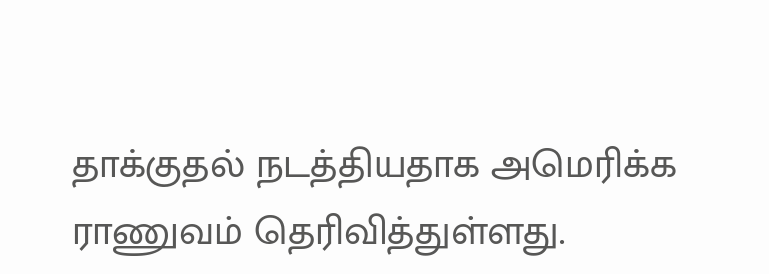தாக்குதல் நடத்தியதாக அமெரிக்க ராணுவம் தெரிவித்துள்ளது.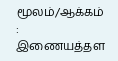மூலம்/ஆக்கம் : இணையத்தள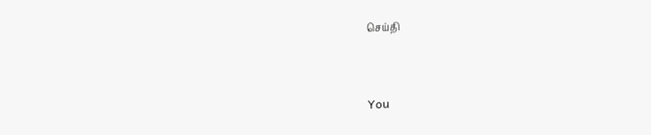செய்தி


You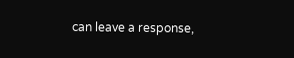can leave a response,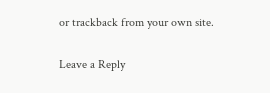or trackback from your own site.

Leave a Reply